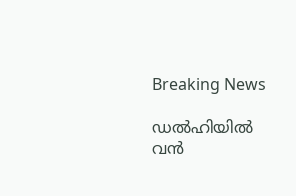Breaking News

ഡല്‍ഹിയില്‍ വന്‍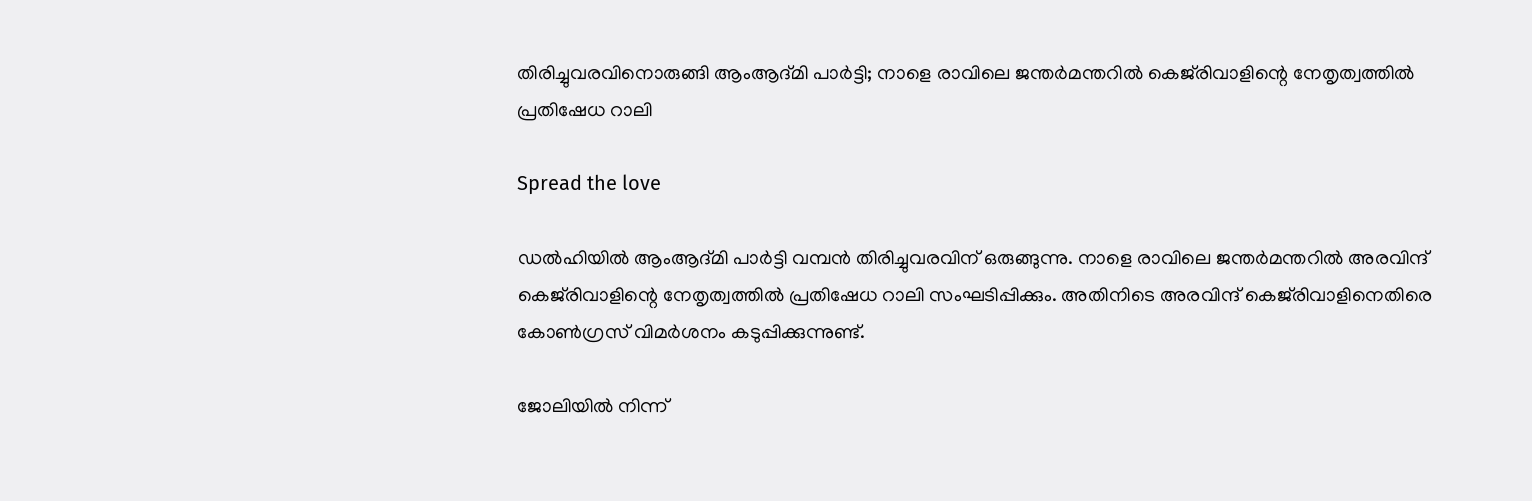തിരിച്ചുവരവിനൊരുങ്ങി ആംആദ്മി പാര്‍ട്ടി; നാളെ രാവിലെ ജന്തര്‍മന്തറില്‍ കെജ്‌രിവാളിന്റെ നേതൃത്വത്തില്‍ പ്രതിഷേധ റാലി

Spread the love

ഡല്‍ഹിയില്‍ ആംആദ്മി പാര്‍ട്ടി വമ്പന്‍ തിരിച്ചുവരവിന് ഒരുങ്ങുന്നു. നാളെ രാവിലെ ജന്തര്‍മന്തറില്‍ അരവിന്ദ് കെജ്‌രിവാളിന്റെ നേതൃത്വത്തില്‍ പ്രതിഷേധ റാലി സംഘടിപ്പിക്കും. അതിനിടെ അരവിന്ദ് കെജ്‌രിവാളിനെതിരെ കോണ്‍ഗ്രസ് വിമര്‍ശനം കടുപ്പിക്കുന്നുണ്ട്.

ജോലിയില്‍ നിന്ന്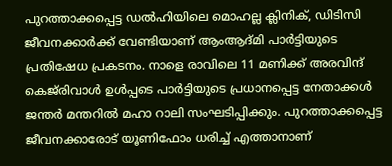പുറത്താക്കപ്പെട്ട ഡല്‍ഹിയിലെ മൊഹല്ല ക്ലിനിക്, ഡിടിസി ജീവനക്കാര്‍ക്ക് വേണ്ടിയാണ് ആംആദ്മി പാര്‍ട്ടിയുടെ പ്രതിഷേധ പ്രകടനം. നാളെ രാവിലെ 11 മണിക്ക് അരവിന്ദ് കെജ്‌രിവാള്‍ ഉള്‍പ്പടെ പാര്‍ട്ടിയുടെ പ്രധാനപ്പെട്ട നേതാക്കള്‍ ജന്തര്‍ മന്തറില്‍ മഹാ റാലി സംഘടിപ്പിക്കും. പുറത്താക്കപ്പെട്ട ജീവനക്കാരോട് യൂണിഫോം ധരിച്ച് എത്താനാണ്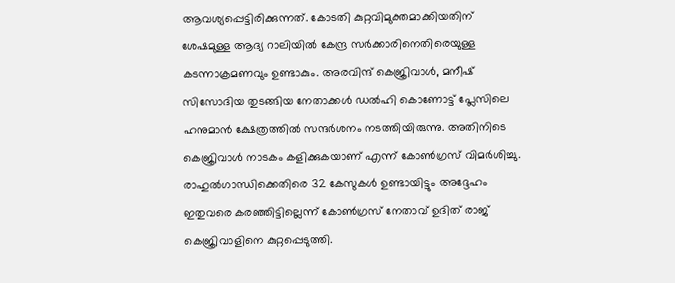ആവശ്യപ്പെട്ടിരിക്കുന്നത്. കോടതി കുറ്റവിമുക്തമാക്കിയതിന് ശേഷമുള്ള ആദ്യ റാലിയില്‍ കേന്ദ്ര സര്‍ക്കാരിനെതിരെയുള്ള കടന്നാക്രമണവും ഉണ്ടാകും. അരവിന്ദ് കെജ്രിവാള്‍, മനീഷ് സിസോദിയ തുടങ്ങിയ നേതാക്കള്‍ ഡല്‍ഹി കൊണോട്ട് പ്ലേസിലെ ഹനുമാന്‍ ക്ഷേത്രത്തില്‍ സന്ദര്‍ശനം നടത്തിയിരുന്നു. അതിനിടെ കെജ്രിവാള്‍ നാടകം കളിക്കുകയാണ് എന്ന് കോണ്‍ഗ്രസ് വിമര്‍ശിച്ചു. രാഹുല്‍ഗാന്ധിക്കെതിരെ 32 കേസുകള്‍ ഉണ്ടായിട്ടും അദ്ദേഹം ഇതുവരെ കരഞ്ഞിട്ടില്ലെന്ന് കോണ്‍ഗ്രസ് നേതാവ് ഉദിത് രാജ് കെജ്രിവാളിനെ കുറ്റപ്പെടുത്തി.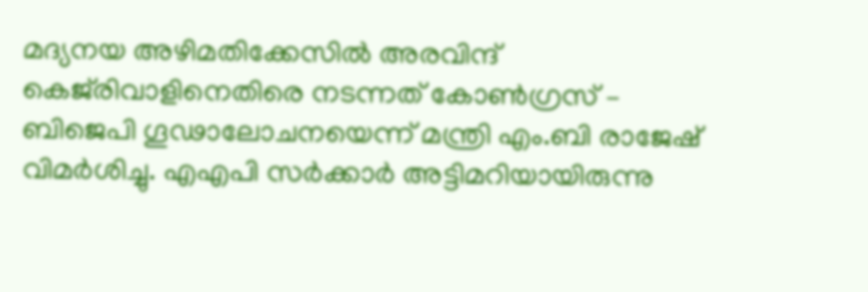മദ്യനയ അഴിമതിക്കേസില്‍ അരവിന്ദ് കെജ്‌രിവാളിനെതിരെ നടന്നത് കോണ്‍ഗ്രസ് – ബിജെപി ഗൂഢാലോചനയെന്ന് മന്ത്രി എം.ബി രാജേഷ് വിമര്‍ശിച്ചു. എഎപി സര്‍ക്കാര്‍ അട്ടിമറിയായിരുന്നു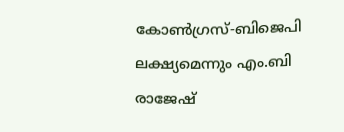കോണ്‍ഗ്രസ്-ബിജെപി ലക്ഷ്യമെന്നും എം.ബി രാജേഷ്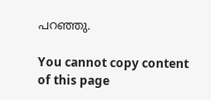പറഞ്ഞു.

You cannot copy content of this page